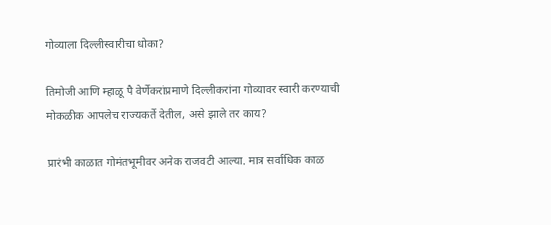गोव्याला दिल्लीस्वारीचा धोका?

तिमोजी आणि म्हाळू पै वेर्णेकरांप्रमाणे दिल्लीकरांना गोव्यावर स्वारी करण्याची मोकळीक आपलेच राज्यकर्ते देतील, असे झाले तर काय?

प्रारंभी काळात गोमंतभूमीवर अनेक राजवटी आल्या. मात्र सर्वाधिक काळ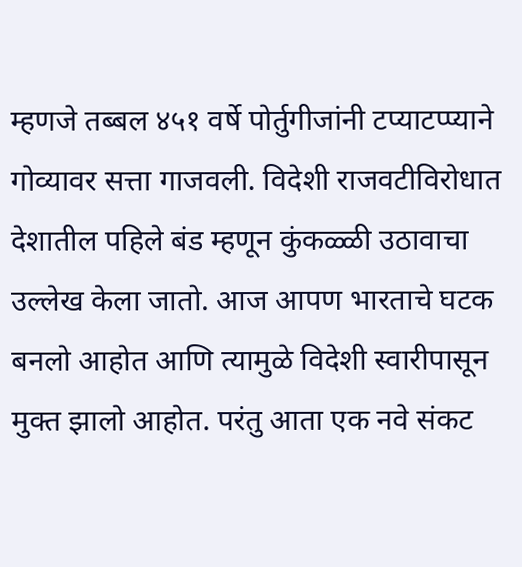म्हणजे तब्बल ४५१ वर्षे पोर्तुगीजांनी टप्याटप्प्याने गोव्यावर सत्ता गाजवली. विदेशी राजवटीविरोधात देशातील पहिले बंड म्हणून कुंकळ्ळी उठावाचा उल्लेख केला जातो. आज आपण भारताचे घटक बनलो आहोत आणि त्यामुळे विदेशी स्वारीपासून मुक्त झालो आहोत. परंतु आता एक नवे संकट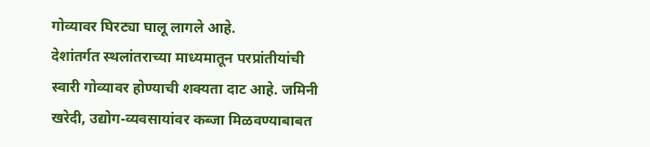गोव्यावर घिरट्या घालू लागले आहे.
देशांतर्गत स्थलांतराच्या माध्यमातून परप्रांतीयांची स्वारी गोव्यावर होण्याची शक्यता दाट आहे. जमिनी खरेदी, उद्योग-व्यवसायांवर कब्जा मिळवण्याबाबत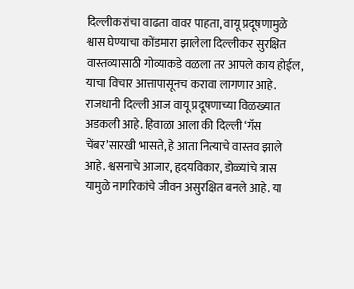दिल्लीकरांचा वाढता वावर पाहता, वायू प्रदूषणामुळे श्वास घेण्याचा कोंडमारा झालेला दिल्लीकर सुरक्षित वास्तव्यासाठी गोव्याकडे वळला तर आपले काय होईल, याचा विचार आत्तापासूनच करावा लागणार आहे.
राजधानी दिल्ली आज वायू प्रदूषणाच्या विळख्यात अडकली आहे. हिवाळा आला की दिल्ली ‘गॅस चेंबर’सारखी भासते, हे आता नित्याचे वास्तव झाले आहे. श्वसनाचे आजार, हृदयविकार, डोळ्यांचे त्रास यामुळे नागरिकांचे जीवन असुरक्षित बनले आहे. या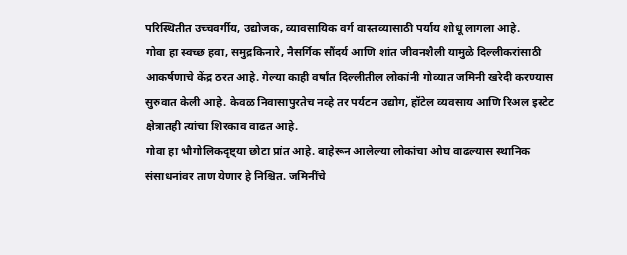परिस्थितीत उच्चवर्गीय, उद्योजक, व्यावसायिक वर्ग वास्तव्यासाठी पर्याय शोधू लागला आहे.
गोवा हा स्वच्छ हवा, समुद्रकिनारे, नैसर्गिक सौंदर्य आणि शांत जीवनशैली यामुळे दिल्लीकरांसाठी आकर्षणाचे केंद्र ठरत आहे. गेल्या काही वर्षांत दिल्लीतील लोकांनी गोव्यात जमिनी खरेदी करण्यास सुरुवात केली आहे. केवळ निवासापुरतेच नव्हे तर पर्यटन उद्योग, हॉटेल व्यवसाय आणि रिअल इस्टेट क्षेत्रातही त्यांचा शिरकाव वाढत आहे.
गोवा हा भौगोलिकदृष्ट्या छोटा प्रांत आहे. बाहेरून आलेल्या लोकांचा ओघ वाढल्यास स्थानिक संसाधनांवर ताण येणार हे निश्चित. जमिनींचे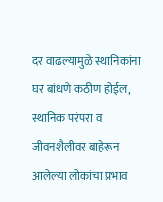दर वाढल्यामुळे स्थानिकांना घर बांधणे कठीण होईल, स्थानिक परंपरा व जीवनशैलीवर बाहेरून आलेल्या लोकांचा प्रभाव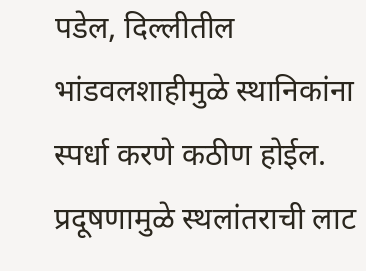पडेल, दिल्लीतील भांडवलशाहीमुळे स्थानिकांना स्पर्धा करणे कठीण होईल.
प्रदूषणामुळे स्थलांतराची लाट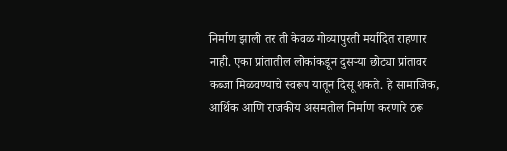निर्माण झाली तर ती केवळ गोव्यापुरती मर्यादित राहणार नाही. एका प्रांतातील लोकांकडून दुसऱ्या छोट्या प्रांतावर कब्जा मिळवण्याचे स्वरूप यातून दिसू शकते. हे सामाजिक, आर्थिक आणि राजकीय असमतोल निर्माण करणारे ठरू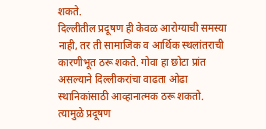शकते.
दिल्लीतील प्रदूषण ही केवळ आरोग्याची समस्या नाही, तर ती सामाजिक व आर्थिक स्थलांतराची कारणीभूत ठरू शकते. गोवा हा छोटा प्रांत असल्याने दिल्लीकरांचा वाढता ओढा स्थानिकांसाठी आव्हानात्मक ठरू शकतो. त्यामुळे प्रदूषण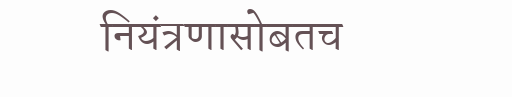नियंत्रणासोबतच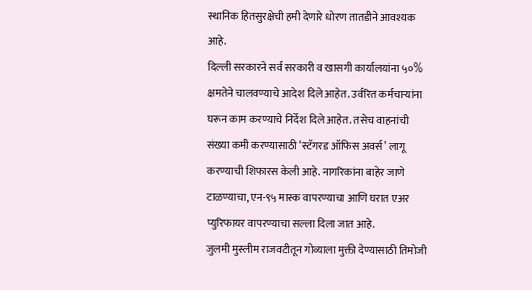स्थानिक हितसुरक्षेची हमी देणारे धोरण तातडीने आवश्यक आहे.
दिल्ली सरकारने सर्व सरकारी व खासगी कार्यालयांना ५०% क्षमतेने चालवण्याचे आदेश दिले आहेत. उर्वरित कर्मचाऱ्यांना घरून काम करण्याचे निर्देश दिले आहेत. तसेच वाहनांची संख्या कमी करण्यासाठी ‘स्टॅगरड ऑफिस अवर्स’ लागू करण्याची शिफारस केली आहे. नागरिकांना बाहेर जाणे टाळण्याचा, एन-९५ मास्क वापरण्याचा आणि घरात एअर प्युरिफायर वापरण्याचा सल्ला दिला जात आहे.
जुलमी मुस्लीम राजवटीतून गोव्याला मुक्ती देण्यासाठी तिमोजी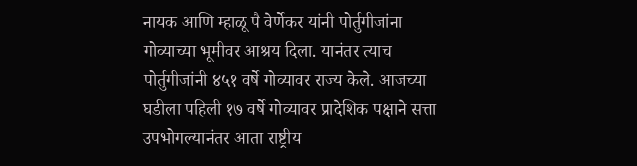नायक आणि म्हाळू पै वेर्णेकर यांनी पोर्तुगीजांना गोव्याच्या भूमीवर आश्रय दिला. यानंतर त्याच पोर्तुगीजांनी ४५१ वर्षे गोव्यावर राज्य केले. आजच्या घडीला पहिली १७ वर्षे गोव्यावर प्रादेशिक पक्षाने सत्ता उपभोगल्यानंतर आता राष्ट्रीय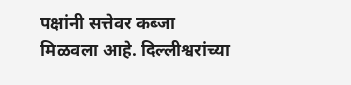पक्षांनी सत्तेवर कब्जा मिळवला आहे. दिल्लीश्वरांच्या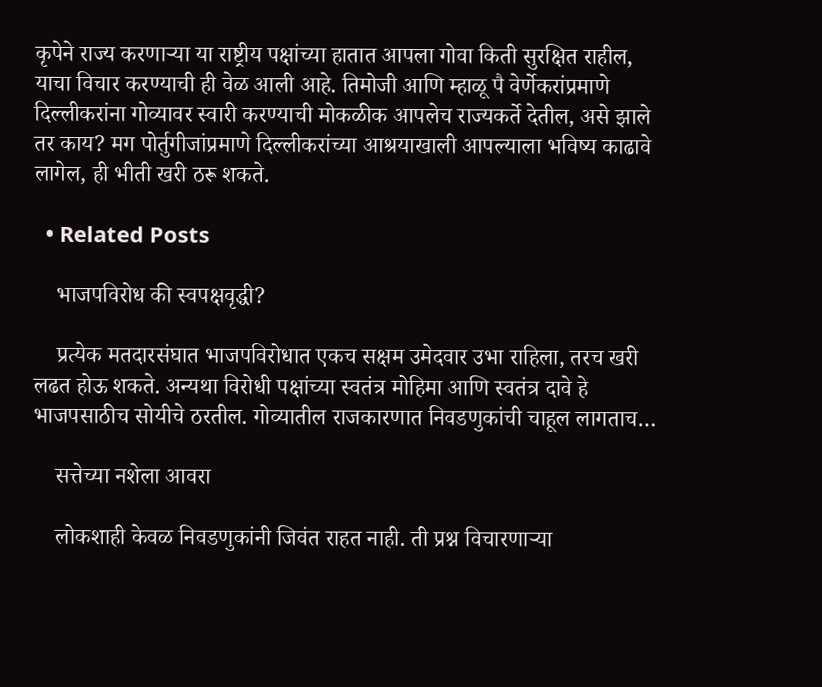कृपेने राज्य करणाऱ्या या राष्ट्रीय पक्षांच्या हातात आपला गोवा किती सुरक्षित राहील, याचा विचार करण्याची ही वेळ आली आहे. तिमोजी आणि म्हाळू पै वेर्णेकरांप्रमाणे दिल्लीकरांना गोव्यावर स्वारी करण्याची मोकळीक आपलेच राज्यकर्ते देतील, असे झाले तर काय? मग पोर्तुगीजांप्रमाणे दिल्लीकरांच्या आश्रयाखाली आपल्याला भविष्य काढावे लागेल, ही भीती खरी ठरू शकते.

  • Related Posts

    भाजपविरोध की स्वपक्षवृद्धी?

    प्रत्येक मतदारसंघात भाजपविरोधात एकच सक्षम उमेदवार उभा राहिला, तरच खरी लढत होऊ शकते. अन्यथा विरोधी पक्षांच्या स्वतंत्र मोहिमा आणि स्वतंत्र दावे हे भाजपसाठीच सोयीचे ठरतील. गोव्यातील राजकारणात निवडणुकांची चाहूल लागताच…

    सत्तेच्या नशेला आवरा

    लोकशाही केवळ निवडणुकांनी जिवंत राहत नाही. ती प्रश्न विचारणाऱ्या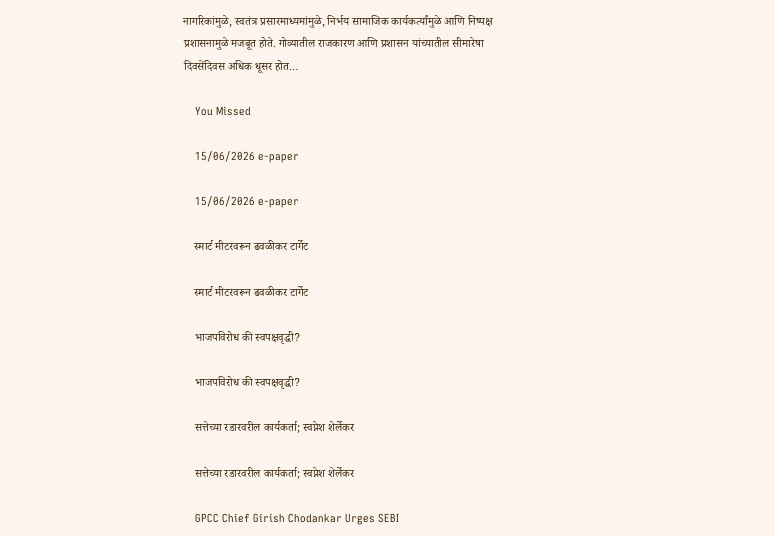नागरिकांमुळे, स्वतंत्र प्रसारमाध्यमांमुळे, निर्भय सामाजिक कार्यकर्त्यांमुळे आणि निष्पक्ष प्रशासनामुळे मजबूत होते. गोव्यातील राजकारण आणि प्रशासन यांच्यातील सीमारेषा दिवसेंदिवस अधिक धूसर होत…

    You Missed

    15/06/2026 e-paper

    15/06/2026 e-paper

    स्मार्ट मीटरवरून ढवळीकर टार्गेट

    स्मार्ट मीटरवरून ढवळीकर टार्गेट

    भाजपविरोध की स्वपक्षवृद्धी?

    भाजपविरोध की स्वपक्षवृद्धी?

    सत्तेच्या रडारवरील कार्यकर्ता; स्वप्नेश शेर्लेकर

    सत्तेच्या रडारवरील कार्यकर्ता; स्वप्नेश शेर्लेकर

    GPCC Chief Girish Chodankar Urges SEBI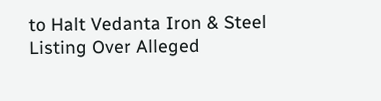to Halt Vedanta Iron & Steel Listing Over Alleged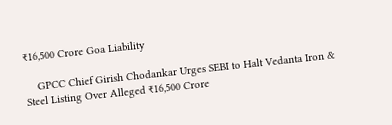₹16,500 Crore Goa Liability

    GPCC Chief Girish Chodankar Urges SEBI to Halt Vedanta Iron & Steel Listing Over Alleged ₹16,500 Crore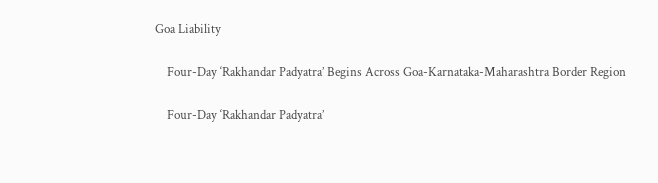Goa Liability

    Four-Day ‘Rakhandar Padyatra’ Begins Across Goa-Karnataka-Maharashtra Border Region

    Four-Day ‘Rakhandar Padyatra’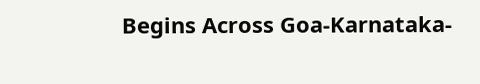Begins Across Goa-Karnataka-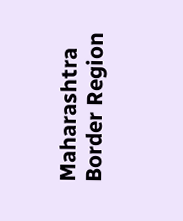Maharashtra Border Region